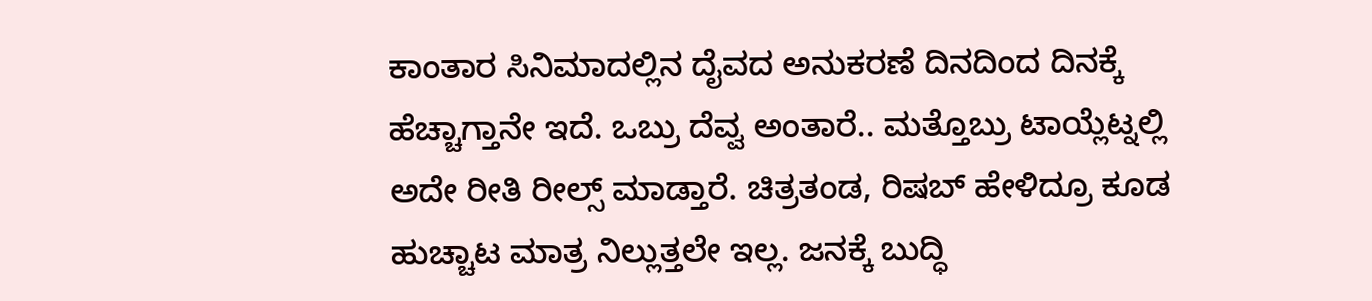ಕಾಂತಾರ ಸಿನಿಮಾದಲ್ಲಿನ ದೈವದ ಅನುಕರಣೆ ದಿನದಿಂದ ದಿನಕ್ಕೆ ಹೆಚ್ಚಾಗ್ತಾನೇ ಇದೆ. ಒಬ್ರು ದೆವ್ವ ಅಂತಾರೆ.. ಮತ್ತೊಬ್ರು ಟಾಯ್ಲೆಟ್ನಲ್ಲಿ ಅದೇ ರೀತಿ ರೀಲ್ಸ್ ಮಾಡ್ತಾರೆ. ಚಿತ್ರತಂಡ, ರಿಷಬ್ ಹೇಳಿದ್ರೂ ಕೂಡ ಹುಚ್ಚಾಟ ಮಾತ್ರ ನಿಲ್ಲುತ್ತಲೇ ಇಲ್ಲ. ಜನಕ್ಕೆ ಬುದ್ಧಿ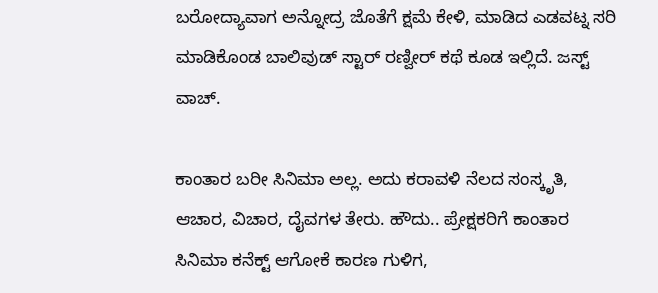ಬರೋದ್ಯಾವಾಗ ಅನ್ನೋದ್ರ ಜೊತೆಗೆ ಕ್ಷಮೆ ಕೇಳಿ, ಮಾಡಿದ ಎಡವಟ್ನ ಸರಿ ಮಾಡಿಕೊಂಡ ಬಾಲಿವುಡ್ ಸ್ಟಾರ್ ರಣ್ವೀರ್ ಕಥೆ ಕೂಡ ಇಲ್ಲಿದೆ. ಜಸ್ಟ್ ವಾಚ್.

ಕಾಂತಾರ ಬರೀ ಸಿನಿಮಾ ಅಲ್ಲ. ಅದು ಕರಾವಳಿ ನೆಲದ ಸಂಸ್ಕೃತಿ, ಆಚಾರ, ವಿಚಾರ, ದೈವಗಳ ತೇರು. ಹೌದು.. ಪ್ರೇಕ್ಷಕರಿಗೆ ಕಾಂತಾರ ಸಿನಿಮಾ ಕನೆಕ್ಟ್ ಆಗೋಕೆ ಕಾರಣ ಗುಳಿಗ,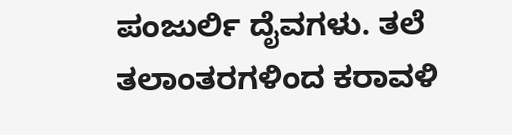ಪಂಜುರ್ಲಿ ದೈವಗಳು. ತಲೆ ತಲಾಂತರಗಳಿಂದ ಕರಾವಳಿ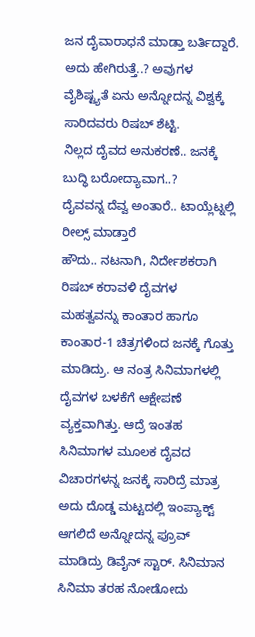ಜನ ದೈವಾರಾಧನೆ ಮಾಡ್ತಾ ಬರ್ತಿದ್ದಾರೆ. ಅದು ಹೇಗಿರುತ್ತೆ..? ಅವುಗಳ ವೈಶಿಷ್ಟ್ಯತೆ ಏನು ಅನ್ನೋದನ್ನ ವಿಶ್ವಕ್ಕೆ ಸಾರಿದವರು ರಿಷಬ್ ಶೆಟ್ಟಿ.
ನಿಲ್ಲದ ದೈವದ ಅನುಕರಣೆ.. ಜನಕ್ಕೆ ಬುದ್ಧಿ ಬರೋದ್ಯಾವಾಗ..?
ದೈವವನ್ನ ದೆವ್ವ ಅಂತಾರೆ.. ಟಾಯ್ಲೆಟ್ನಲ್ಲಿ ರೀಲ್ಸ್ ಮಾಡ್ತಾರೆ
ಹೌದು.. ನಟನಾಗಿ, ನಿರ್ದೇಶಕರಾಗಿ ರಿಷಬ್ ಕರಾವಳಿ ದೈವಗಳ ಮಹತ್ವವನ್ನು ಕಾಂತಾರ ಹಾಗೂ ಕಾಂತಾರ-1 ಚಿತ್ರಗಳಿಂದ ಜನಕ್ಕೆ ಗೊತ್ತು ಮಾಡಿದ್ರು. ಆ ನಂತ್ರ ಸಿನಿಮಾಗಳಲ್ಲಿ ದೈವಗಳ ಬಳಕೆಗೆ ಆಕ್ಷೇಪಣೆ ವ್ಯಕ್ತವಾಗಿತ್ತು. ಆದ್ರೆ ಇಂತಹ ಸಿನಿಮಾಗಳ ಮೂಲಕ ದೈವದ ವಿಚಾರಗಳನ್ನ ಜನಕ್ಕೆ ಸಾರಿದ್ರೆ ಮಾತ್ರ ಅದು ದೊಡ್ಡ ಮಟ್ಟದಲ್ಲಿ ಇಂಪ್ಯಾಕ್ಟ್ ಆಗಲಿದೆ ಅನ್ನೋದನ್ನ ಪ್ರೂವ್ ಮಾಡಿದ್ರು ಡಿವೈನ್ ಸ್ಟಾರ್. ಸಿನಿಮಾನ ಸಿನಿಮಾ ತರಹ ನೋಡೋದು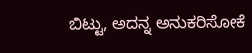ಬಿಟ್ಟು, ಅದನ್ನ ಅನುಕರಿಸೋಕೆ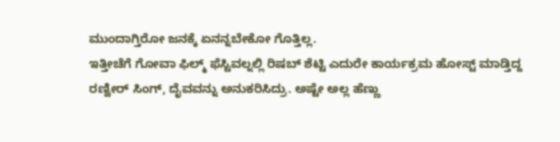ಮುಂದಾಗ್ತಿರೋ ಜನಕ್ಕೆ ಏನನ್ನಬೇಕೋ ಗೊತ್ತಿಲ್ಲ.
ಇತ್ತೀಚೆಗೆ ಗೋವಾ ಫಿಲ್ಮ್ ಫೆಸ್ಟಿವಲ್ನಲ್ಲಿ ರಿಷಬ್ ಶೆಟ್ಟಿ ಎದುರೇ ಕಾರ್ಯಕ್ರಮ ಹೋಸ್ಟ್ ಮಾಡ್ತಿದ್ದ ರಣ್ವೀರ್ ಸಿಂಗ್, ದೈವವನ್ನು ಅನುಕರಿಸಿದ್ರು. ಅಷ್ಟೇ ಅಲ್ಲ ಹೆಣ್ಣು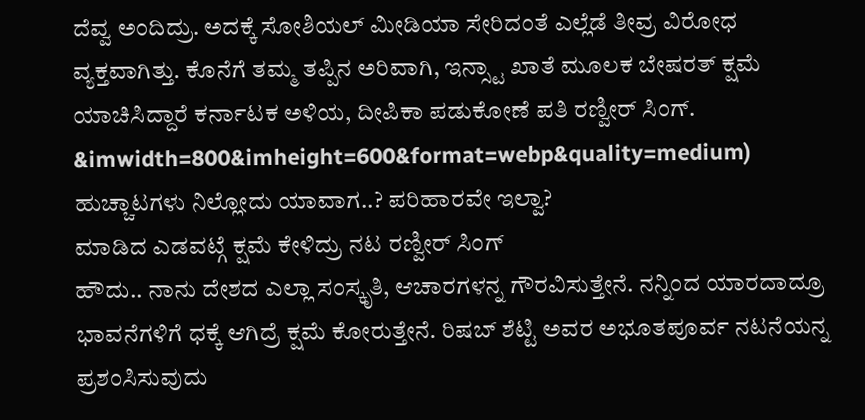ದೆವ್ವ ಅಂದಿದ್ರು. ಅದಕ್ಕೆ ಸೋಶಿಯಲ್ ಮೀಡಿಯಾ ಸೇರಿದಂತೆ ಎಲ್ಲೆಡೆ ತೀವ್ರ ವಿರೋಧ ವ್ಯಕ್ತವಾಗಿತ್ತು. ಕೊನೆಗೆ ತಮ್ಮ ತಪ್ಪಿನ ಅರಿವಾಗಿ, ಇನ್ಸ್ಟಾ ಖಾತೆ ಮೂಲಕ ಬೇಷರತ್ ಕ್ಷಮೆ ಯಾಚಿಸಿದ್ದಾರೆ ಕರ್ನಾಟಕ ಅಳಿಯ, ದೀಪಿಕಾ ಪಡುಕೋಣೆ ಪತಿ ರಣ್ವೀರ್ ಸಿಂಗ್.
&imwidth=800&imheight=600&format=webp&quality=medium)
ಹುಚ್ಚಾಟಗಳು ನಿಲ್ಲೋದು ಯಾವಾಗ..? ಪರಿಹಾರವೇ ಇಲ್ವಾ?
ಮಾಡಿದ ಎಡವಟ್ಗೆ ಕ್ಷಮೆ ಕೇಳಿದ್ರು ನಟ ರಣ್ವೀರ್ ಸಿಂಗ್
ಹೌದು.. ನಾನು ದೇಶದ ಎಲ್ಲಾ ಸಂಸ್ಕೃತಿ, ಆಚಾರಗಳನ್ನ ಗೌರವಿಸುತ್ತೇನೆ. ನನ್ನಿಂದ ಯಾರದಾದ್ರೂ ಭಾವನೆಗಳಿಗೆ ಧಕ್ಕೆ ಆಗಿದ್ರೆ ಕ್ಷಮೆ ಕೋರುತ್ತೇನೆ. ರಿಷಬ್ ಶೆಟ್ಟಿ ಅವರ ಅಭೂತಪೂರ್ವ ನಟನೆಯನ್ನ ಪ್ರಶಂಸಿಸುವುದು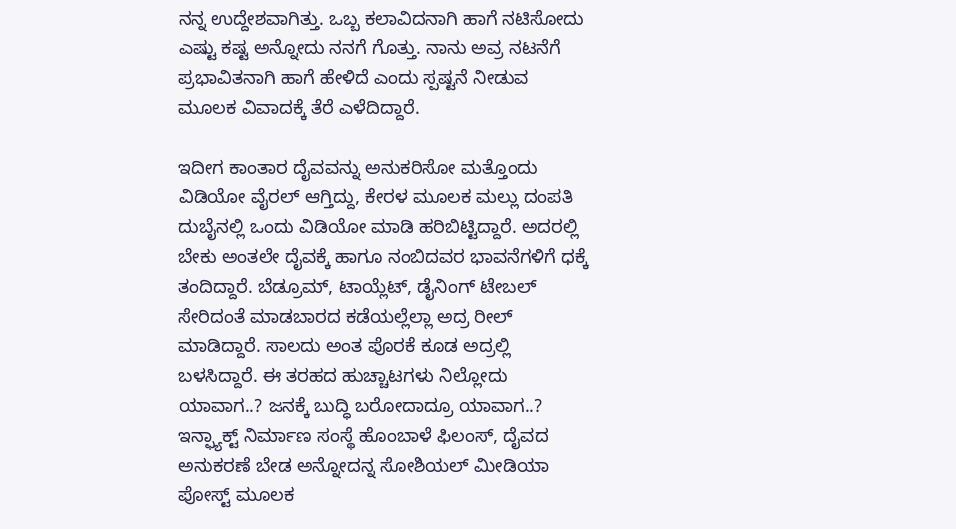ನನ್ನ ಉದ್ದೇಶವಾಗಿತ್ತು. ಒಬ್ಬ ಕಲಾವಿದನಾಗಿ ಹಾಗೆ ನಟಿಸೋದು ಎಷ್ಟು ಕಷ್ಟ ಅನ್ನೋದು ನನಗೆ ಗೊತ್ತು. ನಾನು ಅವ್ರ ನಟನೆಗೆ ಪ್ರಭಾವಿತನಾಗಿ ಹಾಗೆ ಹೇಳಿದೆ ಎಂದು ಸ್ಪಷ್ಟನೆ ನೀಡುವ ಮೂಲಕ ವಿವಾದಕ್ಕೆ ತೆರೆ ಎಳೆದಿದ್ದಾರೆ.

ಇದೀಗ ಕಾಂತಾರ ದೈವವನ್ನು ಅನುಕರಿಸೋ ಮತ್ತೊಂದು ವಿಡಿಯೋ ವೈರಲ್ ಆಗ್ತಿದ್ದು, ಕೇರಳ ಮೂಲಕ ಮಲ್ಲು ದಂಪತಿ ದುಬೈನಲ್ಲಿ ಒಂದು ವಿಡಿಯೋ ಮಾಡಿ ಹರಿಬಿಟ್ಟಿದ್ದಾರೆ. ಅದರಲ್ಲಿ ಬೇಕು ಅಂತಲೇ ದೈವಕ್ಕೆ ಹಾಗೂ ನಂಬಿದವರ ಭಾವನೆಗಳಿಗೆ ಧಕ್ಕೆ ತಂದಿದ್ದಾರೆ. ಬೆಡ್ರೂಮ್, ಟಾಯ್ಲೆಟ್, ಡೈನಿಂಗ್ ಟೇಬಲ್ ಸೇರಿದಂತೆ ಮಾಡಬಾರದ ಕಡೆಯಲ್ಲೆಲ್ಲಾ ಅದ್ರ ರೀಲ್ ಮಾಡಿದ್ದಾರೆ. ಸಾಲದು ಅಂತ ಪೊರಕೆ ಕೂಡ ಅದ್ರಲ್ಲಿ ಬಳಸಿದ್ದಾರೆ. ಈ ತರಹದ ಹುಚ್ಚಾಟಗಳು ನಿಲ್ಲೋದು ಯಾವಾಗ..? ಜನಕ್ಕೆ ಬುದ್ಧಿ ಬರೋದಾದ್ರೂ ಯಾವಾಗ..?
ಇನ್ಫ್ಯಾಕ್ಟ್ ನಿರ್ಮಾಣ ಸಂಸ್ಥೆ ಹೊಂಬಾಳೆ ಫಿಲಂಸ್, ದೈವದ ಅನುಕರಣೆ ಬೇಡ ಅನ್ನೋದನ್ನ ಸೋಶಿಯಲ್ ಮೀಡಿಯಾ ಪೋಸ್ಟ್ ಮೂಲಕ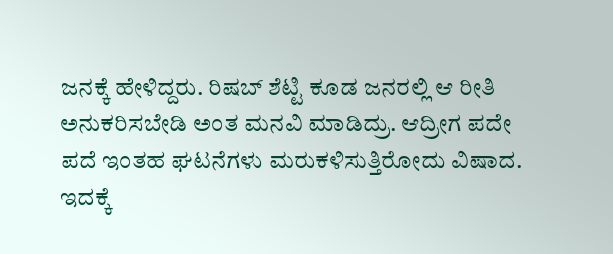ಜನಕ್ಕೆ ಹೇಳಿದ್ದರು. ರಿಷಬ್ ಶೆಟ್ಟಿ ಕೂಡ ಜನರಲ್ಲಿ ಆ ರೀತಿ ಅನುಕರಿಸಬೇಡಿ ಅಂತ ಮನವಿ ಮಾಡಿದ್ರು. ಆದ್ರೀಗ ಪದೇ ಪದೆ ಇಂತಹ ಘಟನೆಗಳು ಮರುಕಳಿಸುತ್ತಿರೋದು ವಿಷಾದ. ಇದಕ್ಕೆ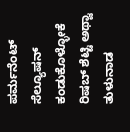ಪರ್ಮನೆಂಟ್ ಸೆಲ್ಯೂಷನ್ ಕಂಡುಕೊಳ್ಳೋಕೆ ರಿಷಬ್ ಶೆಟ್ಟಿ ಅಥ್ವಾ ತುಳುನಾಡ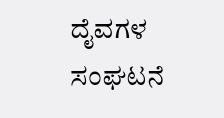ದೈವಗಳ ಸಂಘಟನೆ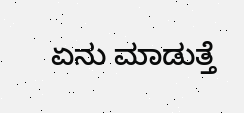ಏನು ಮಾಡುತ್ತೆ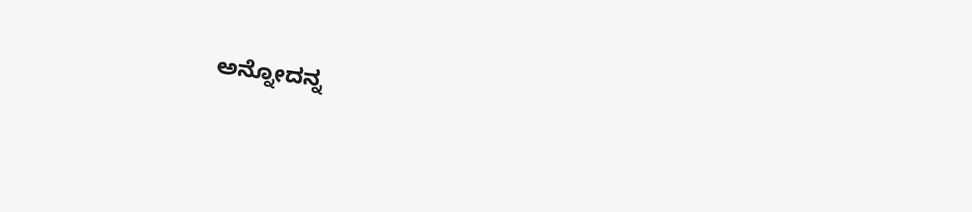ಅನ್ನೋದನ್ನ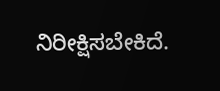ನಿರೀಕ್ಷಿಸಬೇಕಿದೆ.